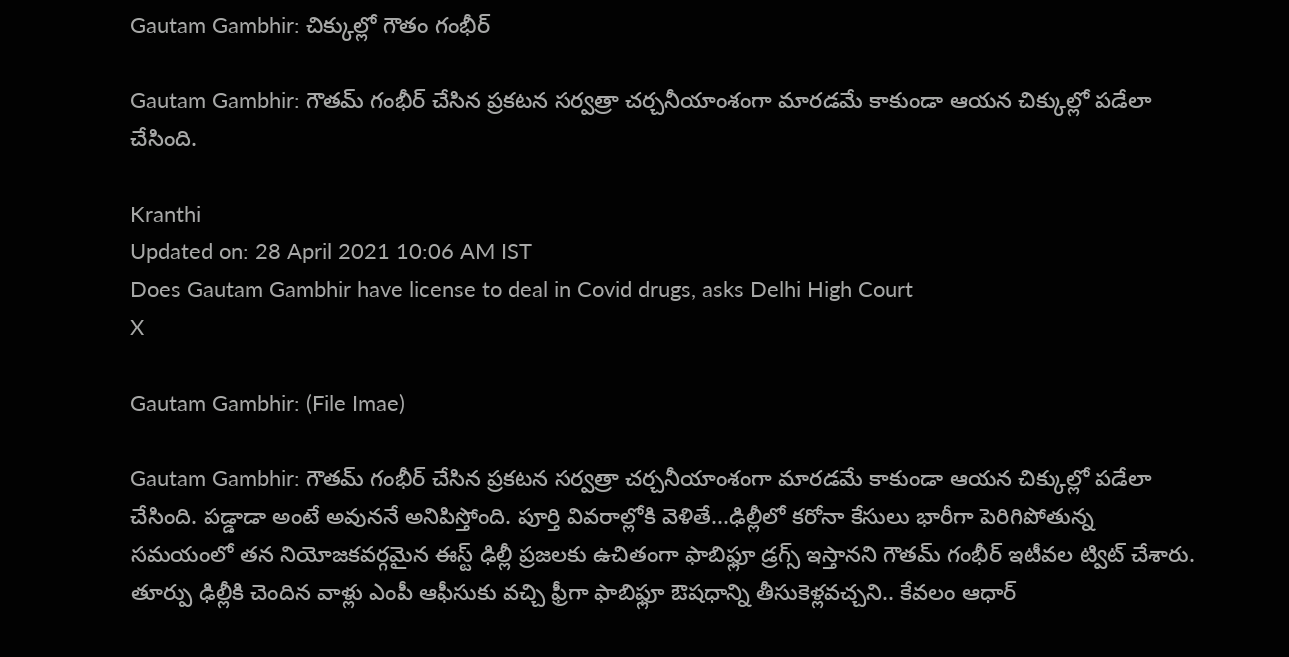Gautam Gambhir: చిక్కుల్లో గౌతం గంభీర్

Gautam Gambhir: గౌతమ్ గంభీర్ చేసిన ప్రకటన సర్వత్రా చర్చనీయాంశంగా మారడమే కాకుండా ఆయన చిక్కుల్లో పడేలా చేసింది.

Kranthi
Updated on: 28 April 2021 10:06 AM IST
Does Gautam Gambhir have license to deal in Covid drugs, asks Delhi High Court
X

Gautam Gambhir: (File Imae)

Gautam Gambhir: గౌతమ్ గంభీర్ చేసిన ప్రకటన సర్వత్రా చర్చనీయాంశంగా మారడమే కాకుండా ఆయన చిక్కుల్లో పడేలా చేసింది. పడ్డాడా అంటే అవుననే అనిపిస్తోంది. పూర్తి వివరాల్లోకి వెళితే...ఢిల్లీలో క‌రోనా కేసులు భారీగా పెరిగిపోతున్న స‌మ‌యంలో తన నియోజకవర్గమైన ఈస్ట్ ఢిల్లీ ప్రజలకు ఉచితంగా ఫాబిఫ్లూ డ్రగ్స్ ఇస్తాన‌ని గౌత‌మ్ గంభీర్ ఇటీవల ట్విట్ చేశారు. తూర్పు ఢిల్లీకి చెందిన వాళ్లు ఎంపీ ఆఫీసుకు వచ్చి ఫ్రీగా ఫాబిఫ్లూ ఔషధాన్ని తీసుకెళ్ల‌వ‌చ్చని.. కేవ‌లం ఆధార్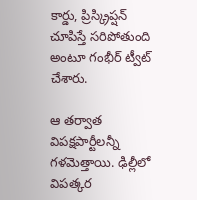కార్డు, ప్రిస్క్రిప్ష‌న్ చూపిస్తే స‌రిపోతుంది అంటూ గంభీర్ ట్వీట్ చేశారు.

ఆ తర్వాత విపక్షపార్టీలన్నీ గళమెత్తాయి. ఢిల్లీలో విపత్కర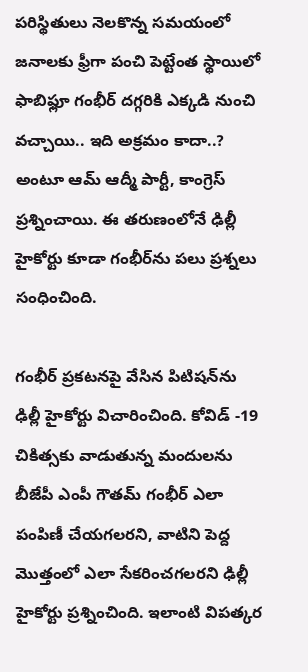పరిస్థితులు నెలకొన్న సమయంలో జ‌నాల‌కు ఫ్రీగా పంచి పెట్టేంత స్థాయిలో ఫాబిఫ్లూ గంభీర్ ద‌గ్గ‌రికి ఎక్క‌డి నుంచి వ‌చ్చాయి.. ఇది అక్ర‌మం కాదా..? అంటూ ఆమ్ ఆద్మీ పార్టీ, కాంగ్రెస్ ప్ర‌శ్నించాయి. ఈ తరుణంలోనే ఢిల్లీ హైకోర్టు కూడా గంభీర్‌ను పలు ప్రశ్నలు సంధించింది.

గంభీర్ ప్రకటనపై వేసిన పిటిషన్‌ను ఢిల్లీ హైకోర్టు విచారించింది. కోవిడ్ -19 చికిత్సకు వాడుతున్న మందులను బీజేపీ ఎంపీ గౌతమ్ గంభీర్ ఎలా పంపిణీ చేయగలరని, వాటిని పెద్ద మొత్తంలో ఎలా సేకరించగలరని ఢిల్లీ హైకోర్టు ప్రశ్నించింది. ఇలాంటి విపత్కర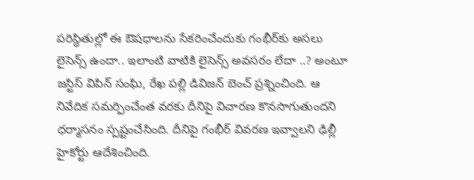పరిస్థితుల్లో ఈ ఔషధాలను సేకరించేందుకు గంభీర్‌కు అసలు లైసెన్స్ ఉందా.. ఇలాంటి వాటికి లైసెన్స్ అవసరం లేదా ..? అంటూ జస్టిస్ విపిన్ సంఘి, రేఖ పల్లి డివిజన్ బెంచ్ ప్రశ్నించింది. ఆ నివేదిక సమర్పించేంత వరకు దీనిపై విచారణ కొనసాగుతుందని ధర్మాసనం స్పష్టంచేసింది. దీనిపై గంభీర్ వివరణ ఇవ్వాలని ఢిల్లీ హైకోర్టు ఆదేశించింది.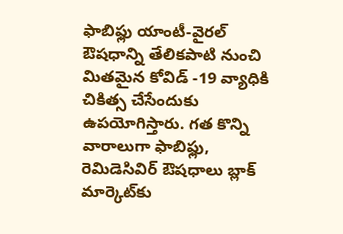ఫాబిఫ్లు యాంటీ-వైరల్ ఔషధాన్ని తేలికపాటి నుంచి మితమైన కోవిడ్ -19 వ్యాధికి చికిత్స చేసేందుకు ఉపయోగిస్తారు. గత కొన్ని వారాలుగా ఫాబిఫ్లు, రెమిడెసివిర్ ఔషధాలు బ్లాక్ మార్కెట్‌కు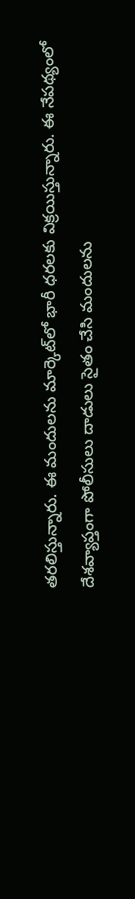తరలిస్తున్నారు. ఈ మందులను మార్కెట్‌లో భారీ ధరలకు విక్రయిస్తున్నారు. ఈ నేపథ్యంలో దేశవ్యాప్తంగా పోలీసులు దాడులు సైతం చేసి మందులను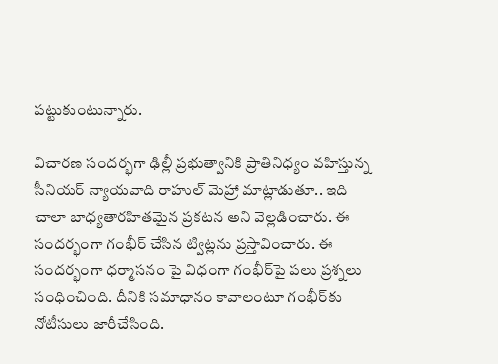పట్టుకుంటున్నారు.

విచారణ సందర్భగా ఢిల్లీ ప్రభుత్వానికి ప్రాతినిధ్యం వహిస్తున్న సీనియర్ న్యాయవాది రాహుల్ మెహ్రా మాట్లాడుతూ.. ఇది చాలా బాధ్యతారహితమైన ప్రకటన అని వెల్లడించారు. ఈ సందర్భంగా గంభీర్ చేసిన ట్విట్లను ప్రస్తావించారు. ఈ సందర్భంగా ధర్మాసనం పై విధంగా గంభీర్‌పై పలు ప్రశ్నలు సంధించింది. దీనికి సమాధానం కావాలంటూ గంభీర్‌కు నోటీసులు జారీచేసింది.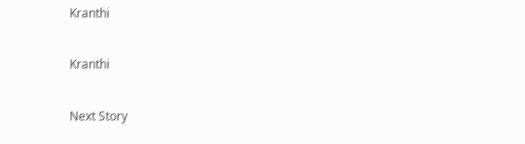Kranthi

Kranthi

Next Story